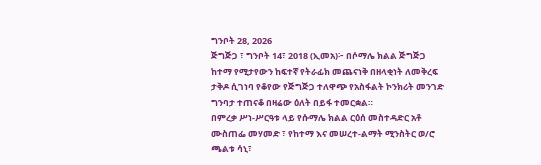ግንቦት 28, 2026
ጅግጅጋ ፣ ግንቦት 14፣ 2018 (ኢመአ)፦ በሶማሌ ክልል ጅግጅጋ ከተማ የሚታየውን ከፍተኛ የትራፊክ መጨናነቅ በዘላቂነት ለመቅረፍ ታቅዶ ሲገነባ የቆየው የጅግጅጋ ተለዋጭ የአስፋልት ኮንክሪት መንገድ ግንባታ ተጠናቆ በዛሬው ዕለት በይፋ ተመርቋል።
በምረቃ ሥነ-ሥርዓቱ ላይ የሱማሌ ክልል ርዕሰ መስተዳድር አቶ ሙስጠፌ መሃመድ ፣ የከተማ እና መሠረተ-ልማት ሚንስትር ወ/ሮ ጫልቱ ሳኒ፣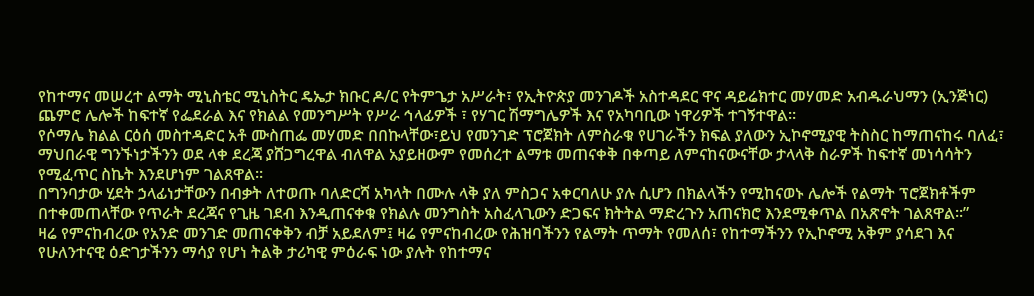የከተማና መሠረተ ልማት ሚኒስቴር ሚኒስትር ዴኤታ ክቡር ዶ/ር የትምጌታ አሥራት፣ የኢትዮጵያ መንገዶች አስተዳደር ዋና ዳይሬክተር መሃመድ አብዱራህማን (ኢንጅነር) ጨምሮ ሌሎች ከፍተኛ የፌደራል እና የክልል የመንግሥት የሥራ ኅላፊዎች ፣ የሃገር ሽማግሌዎች እና የአካባቢው ነዋሪዎች ተገኝተዋል።
የሶማሌ ክልል ርዕሰ መስተዳድር አቶ ሙስጠፌ መሃመድ በበኩላቸው፣ይህ የመንገድ ፕሮጀክት ለምስራቁ የሀገራችን ክፍል ያለውን ኢኮኖሚያዊ ትስስር ከማጠናከሩ ባለፈ፣ ማህበራዊ ግንኙነታችንን ወደ ላቀ ደረጃ ያሸጋግረዋል ብለዋል አያይዘውም የመሰረተ ልማቱ መጠናቀቅ በቀጣይ ለምናከናውናቸው ታላላቅ ስራዎች ከፍተኛ መነሳሳትን የሚፈጥር ስኬት እንደሆነም ገልጸዋል።
በግንባታው ሂደት ኃላፊነታቸውን በብቃት ለተወጡ ባለድርሻ አካላት በሙሉ ላቅ ያለ ምስጋና አቀርባለሁ ያሉ ሲሆን በክልላችን የሚከናወኑ ሌሎች የልማት ፕሮጀክቶችም በተቀመጠላቸው የጥራት ደረጃና የጊዜ ገደብ እንዲጠናቀቁ የክልሉ መንግስት አስፈላጊውን ድጋፍና ክትትል ማድረጉን አጠናክሮ እንደሚቀጥል በአጽኖት ገልጸዋል።”
ዛሬ የምናከብረው የአንድ መንገድ መጠናቀቅን ብቻ አይደለም፤ ዛሬ የምናከብረው የሕዝባችንን የልማት ጥማት የመለሰ፣ የከተማችንን የኢኮኖሚ አቅም ያሳደገ እና የሁለንተናዊ ዕድገታችንን ማሳያ የሆነ ትልቅ ታሪካዊ ምዕራፍ ነው ያሉት የከተማና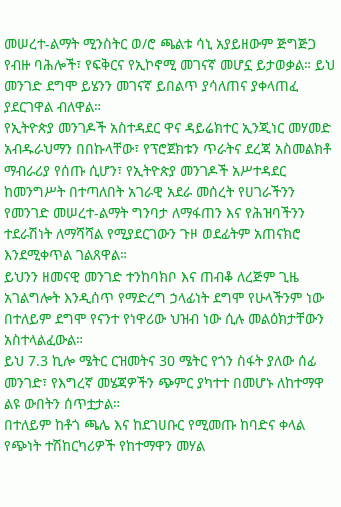መሠረተ-ልማት ሚንስትር ወ/ሮ ጫልቱ ሳኒ አያይዘውም ጅግጅጋ የብዙ ባሕሎች፣ የፍቅርና የኢኮኖሚ መገናኛ መሆኗ ይታወቃል። ይህ መንገድ ደግሞ ይሄንን መገናኛ ይበልጥ ያሳለጠና ያቀላጠፈ ያደርገዋል ብለዋል።
የኢትዮጵያ መንገዶች አስተዳደር ዋና ዳይሬክተር ኢንጂነር መሃመድ አብዱራህማን በበኩላቸው፣ የፕሮጀክቱን ጥራትና ደረጃ አስመልክቶ ማብራሪያ የሰጡ ሲሆን፣ የኢትዮጵያ መንገዶች አሥተዳደር ከመንግሥት በተጣለበት አገራዊ አደራ መሰረት የሀገራችንን የመንገድ መሠረተ-ልማት ግንባታ ለማፋጠን እና የሕዝባችንን ተደራሽነት ለማሻሻል የሚያደርገውን ጉዞ ወደፊትም አጠናክሮ እንደሚቀጥል ገልጸዋል።
ይህንን ዘመናዊ መንገድ ተንከባክቦ እና ጠብቆ ለረጅም ጊዜ አገልግሎት እንዲሰጥ የማድረግ ኃላፊነት ደግሞ የሁላችንም ነው በተለይም ደግሞ የናንተ የነዋሪው ህዝብ ነው ሲሉ መልዕክታቸውን አስተላልፈውል።
ይህ 7.3 ኪሎ ሜትር ርዝመትና 30 ሜትር የጎን ስፋት ያለው ሰፊ መንገድ፣ የእግረኛ መሄጃዎችን ጭምር ያካተተ በመሆኑ ለከተማዋ ልዩ ውበትን ሰጥቷታል።
በተለይም ከቶጎ ጫሌ እና ከደገሀቡር የሚመጡ ከባድና ቀላል የጭነት ተሽከርካሪዎች የከተማዋን መሃል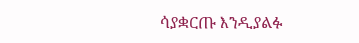ሳያቋርጡ እንዲያልፉ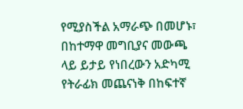የሚያስችል አማራጭ በመሆኑ፣ በከተማዋ መግቢያና መውጫ ላይ ይታይ የነበረውን አድካሚ የትራፊክ መጨናነቅ በከፍተኛ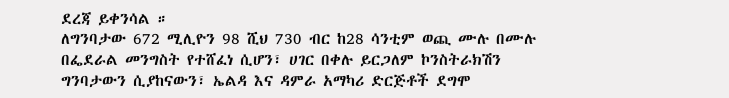ደረጃ ይቀንሳል ።
ለግንባታው 672 ሚሊዮን 98 ሺህ 730 ብር ከ28 ሳንቲም ወጪ ሙሉ በሙሉ በፌደራል መንግስት የተሸፈነ ሲሆን፣ ሀገር በቀሉ ይርጋለም ኮንስትራክሽን ግንባታውን ሲያከናውን፣ ኤልዳ እና ዳምራ አማካሪ ድርጅቶች ደግሞ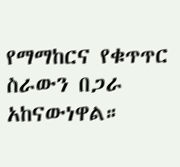የማማከርና የቁጥጥር ስራውን በጋራ አከናውነዋል።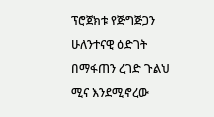ፕሮጀክቱ የጅግጅጋን ሁለንተናዊ ዕድገት በማፋጠን ረገድ ጉልህ ሚና እንደሚኖረው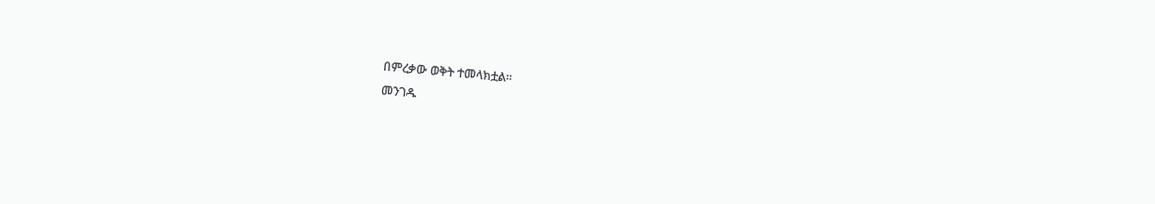በምረቃው ወቅት ተመላክቷል።
መንገዱ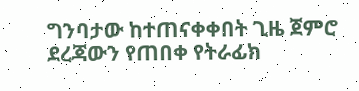ግንባታው ከተጠናቀቀበት ጊዜ ጀምሮ ደረጃውን የጠበቀ የትራፊክ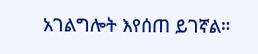አገልግሎት እየሰጠ ይገኛል።